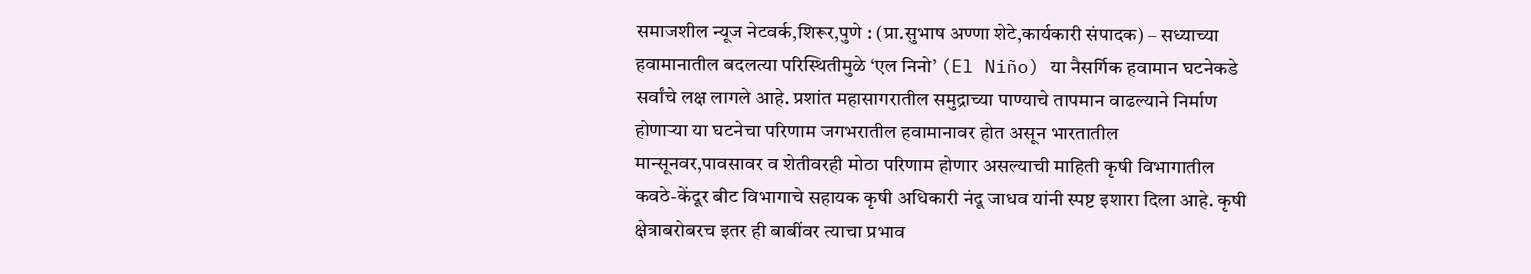समाजशील न्यूज नेटवर्क,शिरूर,पुणे : (प्रा.सुभाष अण्णा शेटे,कार्यकारी संपादक) – सध्याच्या हवामानातील बदलत्या परिस्थितीमुळे ‘एल निनो’ (El Niño) या नैसर्गिक हवामान घटनेकडे सर्वांचे लक्ष लागले आहे. प्रशांत महासागरातील समुद्राच्या पाण्याचे तापमान वाढल्याने निर्माण होणाऱ्या या घटनेचा परिणाम जगभरातील हवामानावर होत असून भारतातील मान्सूनवर,पावसावर व शेतीवरही मोठा परिणाम होणार असल्याची माहिती कृषी विभागातील कवठे-केंदूर बीट विभागाचे सहायक कृषी अधिकारी नंदू जाधव यांनी स्पष्ट इशारा दिला आहे. कृषी क्षेत्राबरोबरच इतर ही बाबींवर त्याचा प्रभाव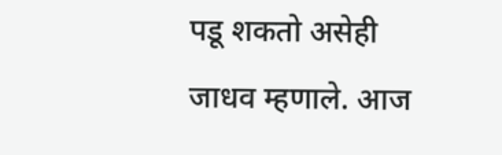पडू शकतो असेही जाधव म्हणाले. आज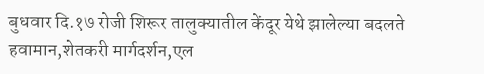बुधवार दि.१७ रोजी शिरूर तालुक्यातील केंदूर येथे झालेल्या बदलते हवामान,शेतकरी मार्गदर्शन,एल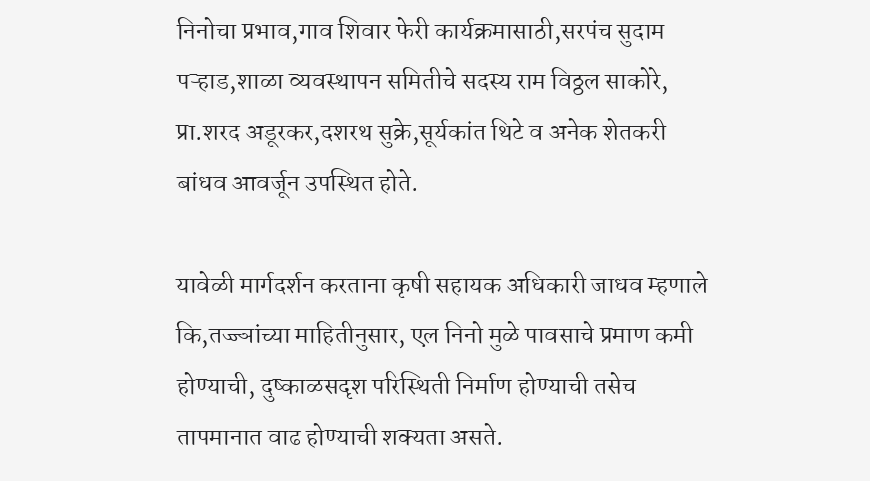निनोचा प्रभाव,गाव शिवार फेरी कार्यक्रमासाठी,सरपंच सुदाम पऱ्हाड,शाळा व्यवस्थापन समितीचे सदस्य राम विठ्ठल साकोरे, प्रा.शरद अडूरकर,दशरथ सुक्रे,सूर्यकांत थिटे व अनेक शेतकरी बांधव आवर्जून उपस्थित होते.

यावेळी मार्गदर्शन करताना कृषी सहायक अधिकारी जाधव म्हणाले कि,तज्ज्ञांच्या माहितीनुसार, एल निनो मुळे पावसाचे प्रमाण कमी होण्याची, दुष्काळसदृश परिस्थिती निर्माण होण्याची तसेच तापमानात वाढ होण्याची शक्यता असते.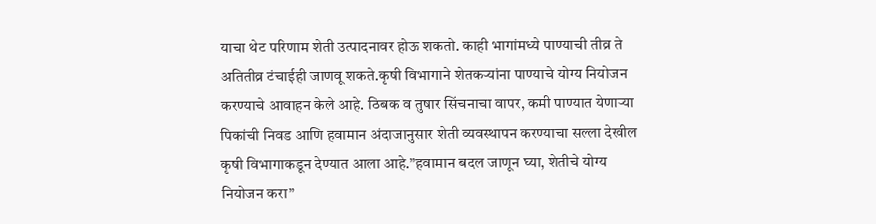याचा थेट परिणाम शेती उत्पादनावर होऊ शकतो. काही भागांमध्ये पाण्याची तीव्र ते अतितीव्र टंचाईही जाणवू शकते.कृषी विभागाने शेतकऱ्यांना पाण्याचे योग्य नियोजन करण्याचे आवाहन केले आहे. ठिबक व तुषार सिंचनाचा वापर, कमी पाण्यात येणाऱ्या पिकांची निवड आणि हवामान अंदाजानुसार शेती व्यवस्थापन करण्याचा सल्ला देखील कृषी विभागाकडून देण्यात आला आहे.”हवामान बदल जाणून घ्या, शेतीचे योग्य नियोजन करा”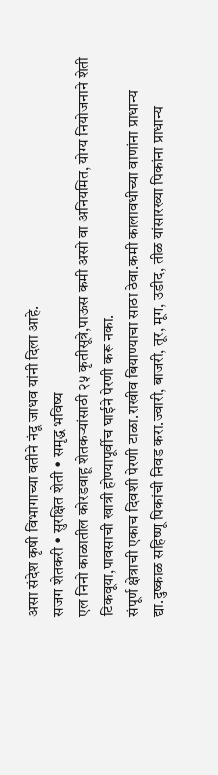असा संदेश कृषी विभागाच्या वतीने नंदू जाधव यांनी दिला आहे.
सजग शेतकरी • सुरक्षित शेती • समृद्ध भविष्य
एल निनो काळातील कोरडवाहू शेतकऱ्यांसाठी २५ कृतीसूत्रे,पाऊस कमी असो वा अनियमित, योग्य नियोजनाने शेती टिकवूया,पावसाची खात्री होण्यापूर्वीच घाईने पेरणी करू नका.
संपूर्ण क्षेत्राची एकाच दिवशी पेरणी टाळा.राखीव बियाण्याचा साठा ठेवा.कमी कालावधीच्या वाणांना प्राधान्य द्या.दुष्काळ सहिष्णू पिकांची निवड करा.ज्वारी, बाजरी, तूर, मूग, उडीद, तीळ यांसारख्या पिकांना प्राधान्य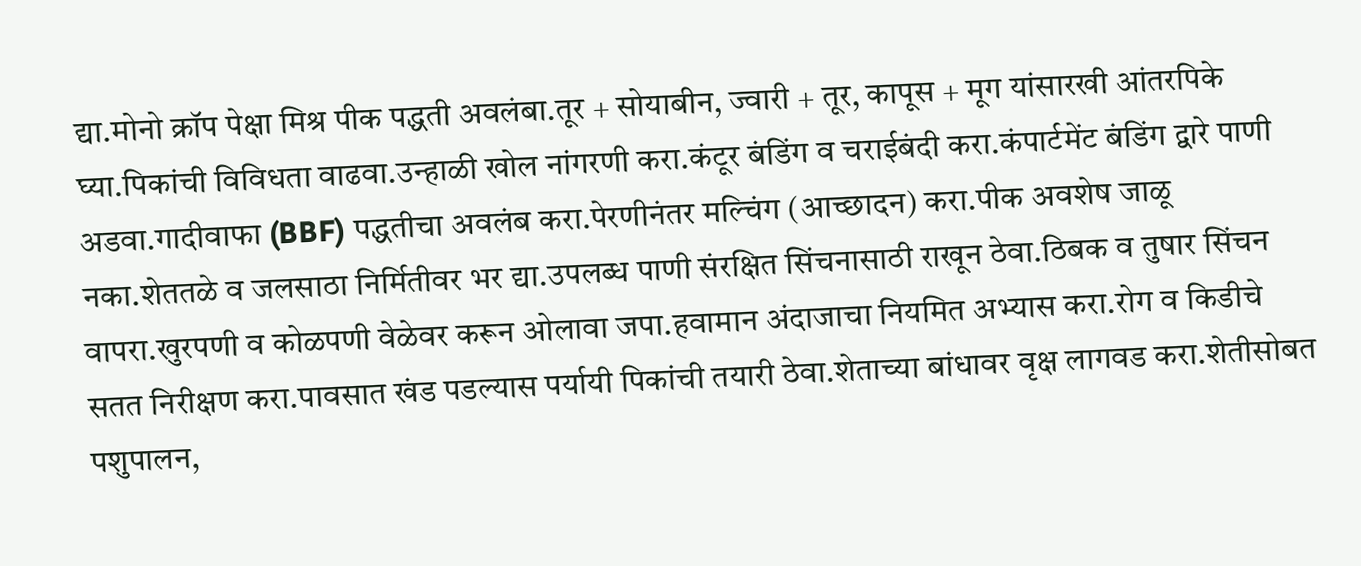द्या.मोनो क्रॉप पेक्षा मिश्र पीक पद्धती अवलंबा.तूर + सोयाबीन, ज्वारी + तूर, कापूस + मूग यांसारखी आंतरपिके घ्या.पिकांची विविधता वाढवा.उन्हाळी खोल नांगरणी करा.कंटूर बंडिंग व चराईबंदी करा.कंपार्टमेंट बंडिंग द्वारे पाणी अडवा.गादीवाफा (BBF) पद्धतीचा अवलंब करा.पेरणीनंतर मल्चिंग (आच्छादन) करा.पीक अवशेष जाळू नका.शेततळे व जलसाठा निर्मितीवर भर द्या.उपलब्ध पाणी संरक्षित सिंचनासाठी राखून ठेवा.ठिबक व तुषार सिंचन वापरा.खुरपणी व कोळपणी वेळेवर करून ओलावा जपा.हवामान अंदाजाचा नियमित अभ्यास करा.रोग व किडीचे सतत निरीक्षण करा.पावसात खंड पडल्यास पर्यायी पिकांची तयारी ठेवा.शेताच्या बांधावर वृक्ष लागवड करा.शेतीसोबत पशुपालन,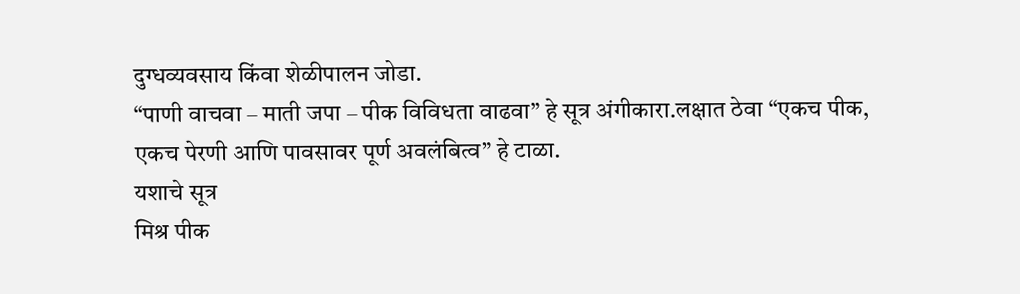दुग्धव्यवसाय किंवा शेळीपालन जोडा.
“पाणी वाचवा – माती जपा – पीक विविधता वाढवा” हे सूत्र अंगीकारा.लक्षात ठेवा “एकच पीक, एकच पेरणी आणि पावसावर पूर्ण अवलंबित्व” हे टाळा.
यशाचे सूत्र
मिश्र पीक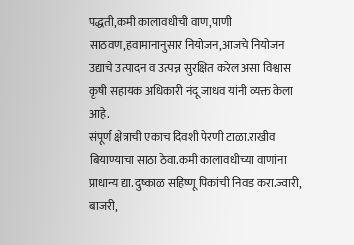पद्धती,कमी कालावधीची वाण,पाणी साठवण,हवामानानुसार नियोजन,आजचे नियोजन उद्याचे उत्पादन व उत्पन्न सुरक्षित करेल असा विश्वास कृषी सहायक अधिकारी नंदू जाधव यांनी व्यक्त केला आहे.
संपूर्ण क्षेत्राची एकाच दिवशी पेरणी टाळा.राखीव बियाण्याचा साठा ठेवा.कमी कालावधीच्या वाणांना प्राधान्य द्या.दुष्काळ सहिष्णू पिकांची निवड करा.ज्वारी, बाजरी,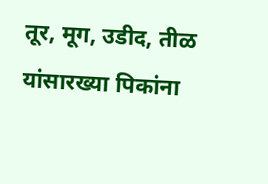तूर, मूग, उडीद, तीळ यांसारख्या पिकांना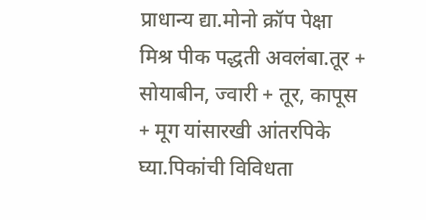प्राधान्य द्या.मोनो क्रॉप पेक्षा मिश्र पीक पद्धती अवलंबा.तूर + सोयाबीन, ज्वारी + तूर, कापूस + मूग यांसारखी आंतरपिके घ्या.पिकांची विविधता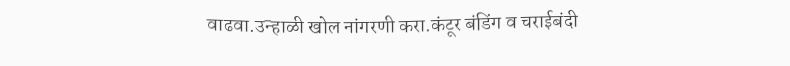वाढवा.उन्हाळी खोल नांगरणी करा.कंटूर बंडिंग व चराईबंदी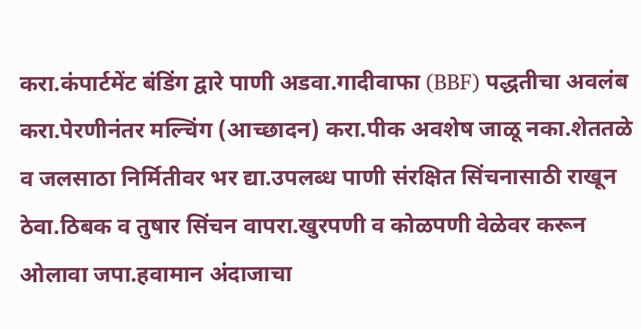करा.कंपार्टमेंट बंडिंग द्वारे पाणी अडवा.गादीवाफा (BBF) पद्धतीचा अवलंब करा.पेरणीनंतर मल्चिंग (आच्छादन) करा.पीक अवशेष जाळू नका.शेततळे व जलसाठा निर्मितीवर भर द्या.उपलब्ध पाणी संरक्षित सिंचनासाठी राखून ठेवा.ठिबक व तुषार सिंचन वापरा.खुरपणी व कोळपणी वेळेवर करून ओलावा जपा.हवामान अंदाजाचा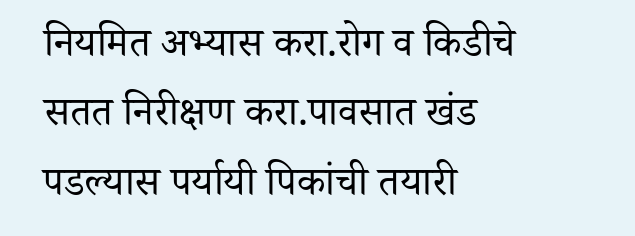नियमित अभ्यास करा.रोग व किडीचे सतत निरीक्षण करा.पावसात खंड पडल्यास पर्यायी पिकांची तयारी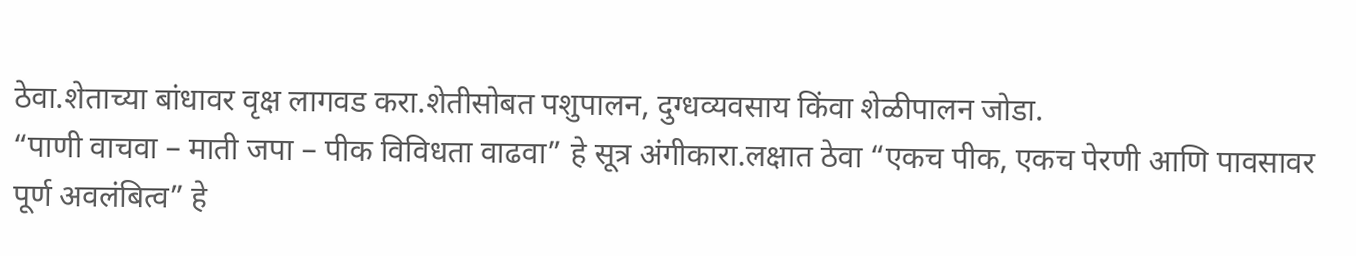ठेवा.शेताच्या बांधावर वृक्ष लागवड करा.शेतीसोबत पशुपालन, दुग्धव्यवसाय किंवा शेळीपालन जोडा.
“पाणी वाचवा – माती जपा – पीक विविधता वाढवा” हे सूत्र अंगीकारा.लक्षात ठेवा “एकच पीक, एकच पेरणी आणि पावसावर पूर्ण अवलंबित्व” हे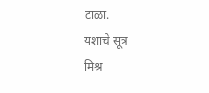टाळा.
यशाचे सूत्र
मिश्र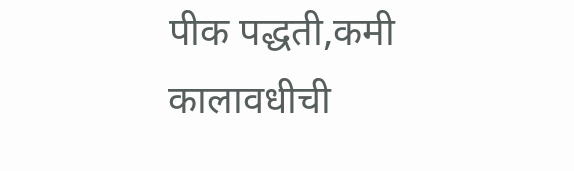पीक पद्धती,कमी कालावधीची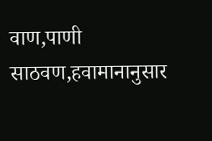वाण,पाणी साठवण,हवामानानुसार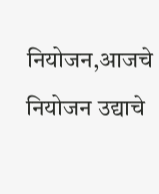नियोजन,आजचे नियोजन उद्याचे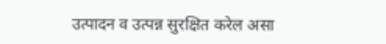उत्पादन व उत्पन्न सुरक्षित करेल असा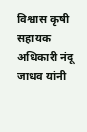विश्वास कृषी सहायक अधिकारी नंदू जाधव यांनी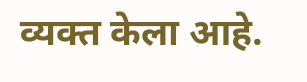व्यक्त केला आहे.